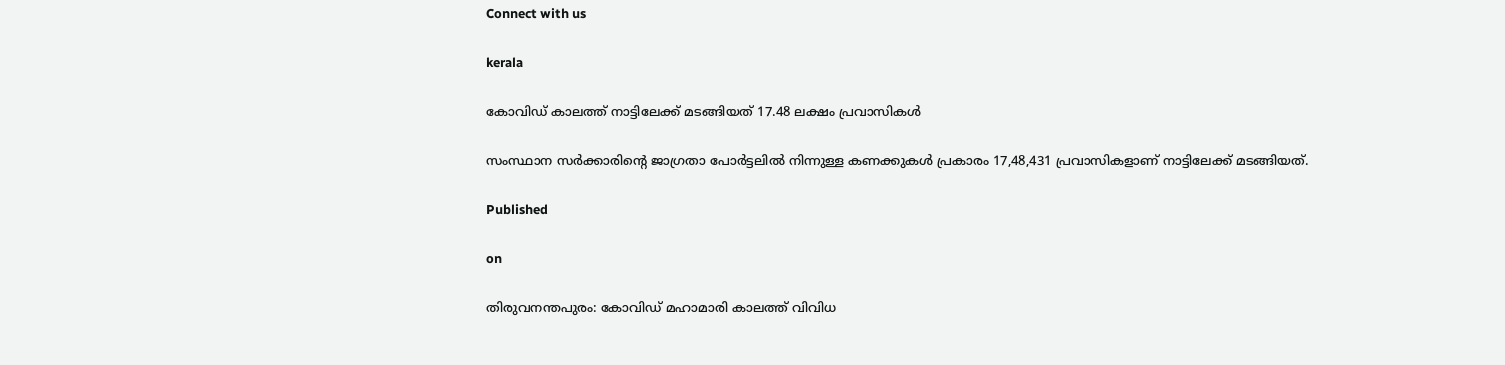Connect with us

kerala

കോവിഡ് കാലത്ത് നാട്ടിലേക്ക് മടങ്ങിയത് 17.48 ലക്ഷം പ്രവാസികള്‍

സംസ്ഥാന സര്‍ക്കാരിന്റെ ജാഗ്രതാ പോര്‍ട്ടലില്‍ നിന്നുള്ള കണക്കുകള്‍ പ്രകാരം 17,48,431 പ്രവാസികളാണ് നാട്ടിലേക്ക് മടങ്ങിയത്.

Published

on

തിരുവനന്തപുരം: കോവിഡ് മഹാമാരി കാലത്ത് വിവിധ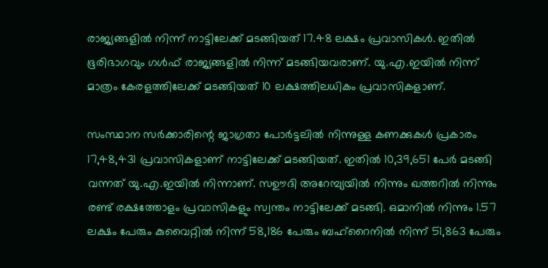രാജ്യങ്ങളില്‍ നിന്ന് നാട്ടിലേക്ക് മടങ്ങിയത് 17.48 ലക്ഷം പ്രവാസികള്‍. ഇതില്‍ ഭൂരിഭാഗവും ഗള്‍ഫ് രാജ്യങ്ങളില്‍ നിന്ന് മടങ്ങിയവരാണ്. യു.എ.ഇയില്‍ നിന്ന് മാത്രം കേരളത്തിലേക്ക് മടങ്ങിയത് 10 ലക്ഷത്തിലധികം പ്രവാസികളാണ്.

സംസ്ഥാന സര്‍ക്കാരിന്റെ ജാഗ്രതാ പോര്‍ട്ടലില്‍ നിന്നുള്ള കണക്കുകള്‍ പ്രകാരം 17,48,431 പ്രവാസികളാണ് നാട്ടിലേക്ക് മടങ്ങിയത്. ഇതില്‍ 10,39,651 പേര്‍ മടങ്ങി വന്നത് യു.എ.ഇയില്‍ നിന്നാണ്. സഊദി അറേമ്പ്യയില്‍ നിന്നും ഖത്തറില്‍ നിന്നും രണ്ട് രക്ഷത്തോളം പ്രവാസികളും സ്വന്തം നാട്ടിലേക്ക് മടങ്ങി. ഒമാനില്‍ നിന്നും 1.57 ലക്ഷം പേരും കുവൈറ്റില്‍ നിന്ന് 58,186 പേരും ബഹ്‌റൈനില്‍ നിന്ന് 51,863 പേരും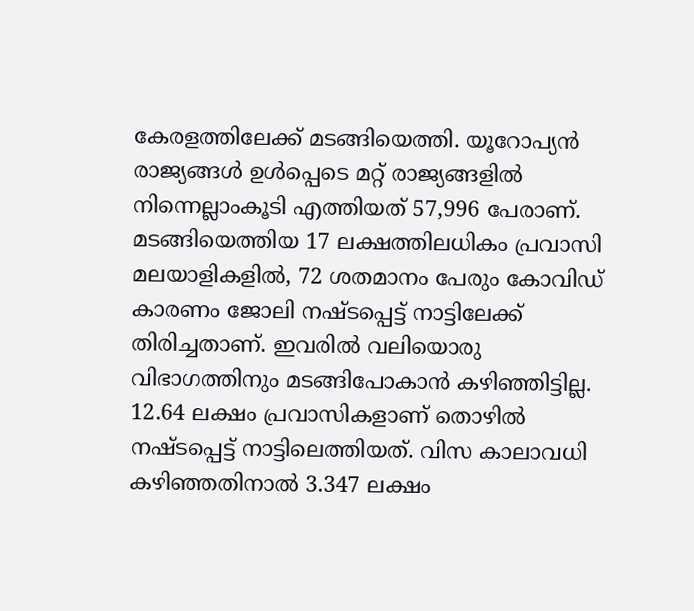കേരളത്തിലേക്ക് മടങ്ങിയെത്തി. യൂറോപ്യന്‍ രാജ്യങ്ങള്‍ ഉള്‍പ്പെടെ മറ്റ് രാജ്യങ്ങളില്‍ നിന്നെല്ലാംകൂടി എത്തിയത് 57,996 പേരാണ്. മടങ്ങിയെത്തിയ 17 ലക്ഷത്തിലധികം പ്രവാസി മലയാളികളില്‍, 72 ശതമാനം പേരും കോവിഡ് കാരണം ജോലി നഷ്ടപ്പെട്ട് നാട്ടിലേക്ക് തിരിച്ചതാണ്. ഇവരില്‍ വലിയൊരു വിഭാഗത്തിനും മടങ്ങിപോകാന്‍ കഴിഞ്ഞിട്ടില്ല. 12.64 ലക്ഷം പ്രവാസികളാണ് തൊഴില്‍ നഷ്ടപ്പെട്ട് നാട്ടിലെത്തിയത്. വിസ കാലാവധി കഴിഞ്ഞതിനാല്‍ 3.347 ലക്ഷം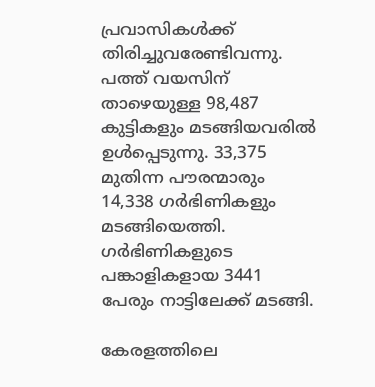പ്രവാസികള്‍ക്ക് തിരിച്ചുവരേണ്ടിവന്നു. പത്ത് വയസിന് താഴെയുള്ള 98,487 കുട്ടികളും മടങ്ങിയവരില്‍ ഉള്‍പ്പെടുന്നു. 33,375 മുതിന്ന പൗരന്മാരും 14,338 ഗര്‍ഭിണികളും മടങ്ങിയെത്തി. ഗര്‍ഭിണികളുടെ പങ്കാളികളായ 3441 പേരും നാട്ടിലേക്ക് മടങ്ങി.

കേരളത്തിലെ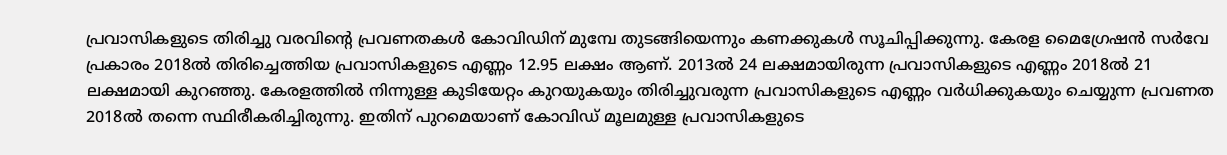പ്രവാസികളുടെ തിരിച്ചു വരവിന്റെ പ്രവണതകള്‍ കോവിഡിന് മുമ്പേ തുടങ്ങിയെന്നും കണക്കുകള്‍ സൂചിപ്പിക്കുന്നു. കേരള മൈഗ്രേഷന്‍ സര്‍വേ പ്രകാരം 2018ല്‍ തിരിച്ചെത്തിയ പ്രവാസികളുടെ എണ്ണം 12.95 ലക്ഷം ആണ്. 2013ല്‍ 24 ലക്ഷമായിരുന്ന പ്രവാസികളുടെ എണ്ണം 2018ല്‍ 21 ലക്ഷമായി കുറഞ്ഞു. കേരളത്തില്‍ നിന്നുള്ള കുടിയേറ്റം കുറയുകയും തിരിച്ചുവരുന്ന പ്രവാസികളുടെ എണ്ണം വര്‍ധിക്കുകയും ചെയ്യുന്ന പ്രവണത 2018ല്‍ തന്നെ സ്ഥിരീകരിച്ചിരുന്നു. ഇതിന് പുറമെയാണ് കോവിഡ് മൂലമുള്ള പ്രവാസികളുടെ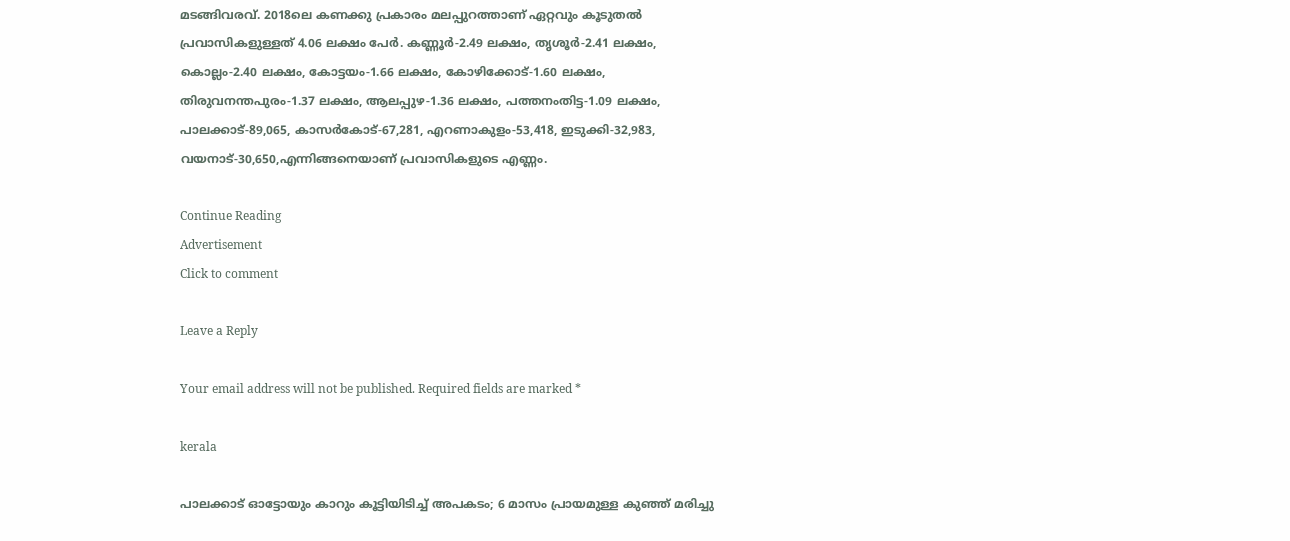മടങ്ങിവരവ്. 2018ലെ കണക്കു പ്രകാരം മലപ്പുറത്താണ് ഏറ്റവും കൂടുതല്‍ പ്രവാസികളുള്ളത് 4.06 ലക്ഷം പേര്‍. കണ്ണൂര്‍-2.49 ലക്ഷം, തൃശൂര്‍-2.41 ലക്ഷം, കൊല്ലം-2.40 ലക്ഷം, കോട്ടയം-1.66 ലക്ഷം, കോഴിക്കോട്-1.60 ലക്ഷം, തിരുവനന്തപുരം-1.37 ലക്ഷം, ആലപ്പുഴ-1.36 ലക്ഷം, പത്തനംതിട്ട-1.09 ലക്ഷം, പാലക്കാട്-89,065, കാസര്‍കോട്-67,281, എറണാകുളം-53,418, ഇടുക്കി-32,983, വയനാട്-30,650,എന്നിങ്ങനെയാണ് പ്രവാസികളുടെ എണ്ണം.

Continue Reading
Advertisement
Click to comment

Leave a Reply

Your email address will not be published. Required fields are marked *

kerala

പാലക്കാട് ഓട്ടോയും കാറും കൂട്ടിയിടിച്ച് അപകടം; 6 മാസം പ്രായമുള്ള കുഞ്ഞ് മരിച്ചു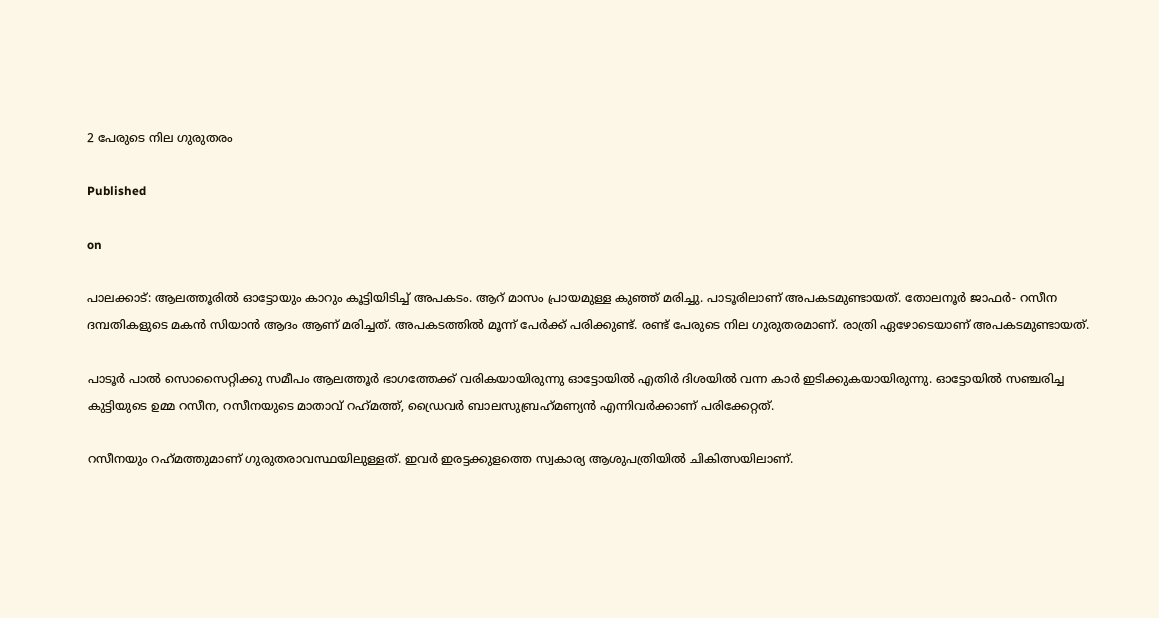2 പേരുടെ നില ഗുരുതരം

Published

on

പാലക്കാട്: ആലത്തൂരില്‍ ഓട്ടോയും കാറും കൂട്ടിയിടിച്ച് അപകടം. ആറ് മാസം പ്രായമുള്ള കുഞ്ഞ് മരിച്ചു. പാടൂരിലാണ് അപകടമുണ്ടായത്. തോലനൂര്‍ ജാഫര്‍- റസീന ദമ്പതികളുടെ മകന്‍ സിയാന്‍ ആദം ആണ് മരിച്ചത്. അപകടത്തില്‍ മൂന്ന് പേര്‍ക്ക് പരിക്കുണ്ട്. രണ്ട് പേരുടെ നില ഗുരുതരമാണ്. രാത്രി ഏഴോടെയാണ് അപകടമുണ്ടായത്.

പാടൂര്‍ പാല്‍ സൊസൈറ്റിക്കു സമീപം ആലത്തൂര്‍ ഭാഗത്തേക്ക് വരികയായിരുന്നു ഓട്ടോയില്‍ എതിര്‍ ദിശയില്‍ വന്ന കാര്‍ ഇടിക്കുകയായിരുന്നു. ഓട്ടോയില്‍ സഞ്ചരിച്ച കുട്ടിയുടെ ഉമ്മ റസീന, റസീനയുടെ മാതാവ് റഹ്‌മത്ത്, ഡ്രൈവര്‍ ബാലസുബ്രഹ്‌മണ്യന്‍ എന്നിവര്‍ക്കാണ് പരിക്കേറ്റത്.

റസീനയും റഹ്‌മത്തുമാണ് ഗുരുതരാവസ്ഥയിലുള്ളത്. ഇവര്‍ ഇരട്ടക്കുളത്തെ സ്വകാര്യ ആശുപത്രിയില്‍ ചികിത്സയിലാണ്.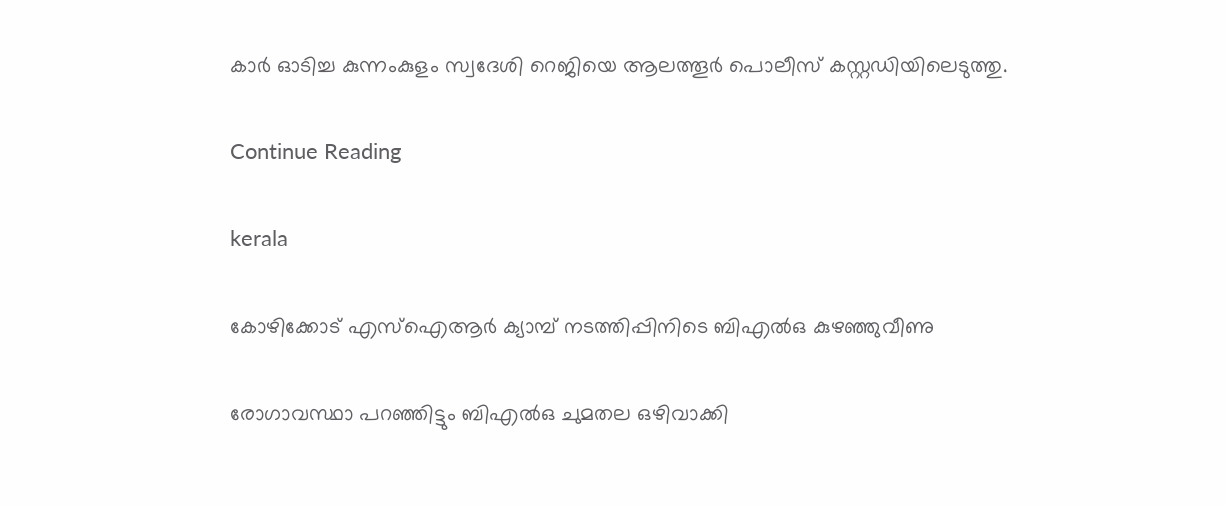കാര്‍ ഓടിച്ച കുന്നംകുളം സ്വദേശി റെജിയെ ആലത്തൂര്‍ പൊലീസ് കസ്റ്റഡിയിലെടുത്തു.

Continue Reading

kerala

കോഴിക്കോട് എസ്‌ഐആര്‍ ക്യാമ്പ് നടത്തിപ്പിനിടെ ബിഎല്‍ഒ കുഴഞ്ഞുവീണു

രോഗാവസ്ഥാ പറഞ്ഞിട്ടും ബിഎല്‍ഒ ചുമതല ഒഴിവാക്കി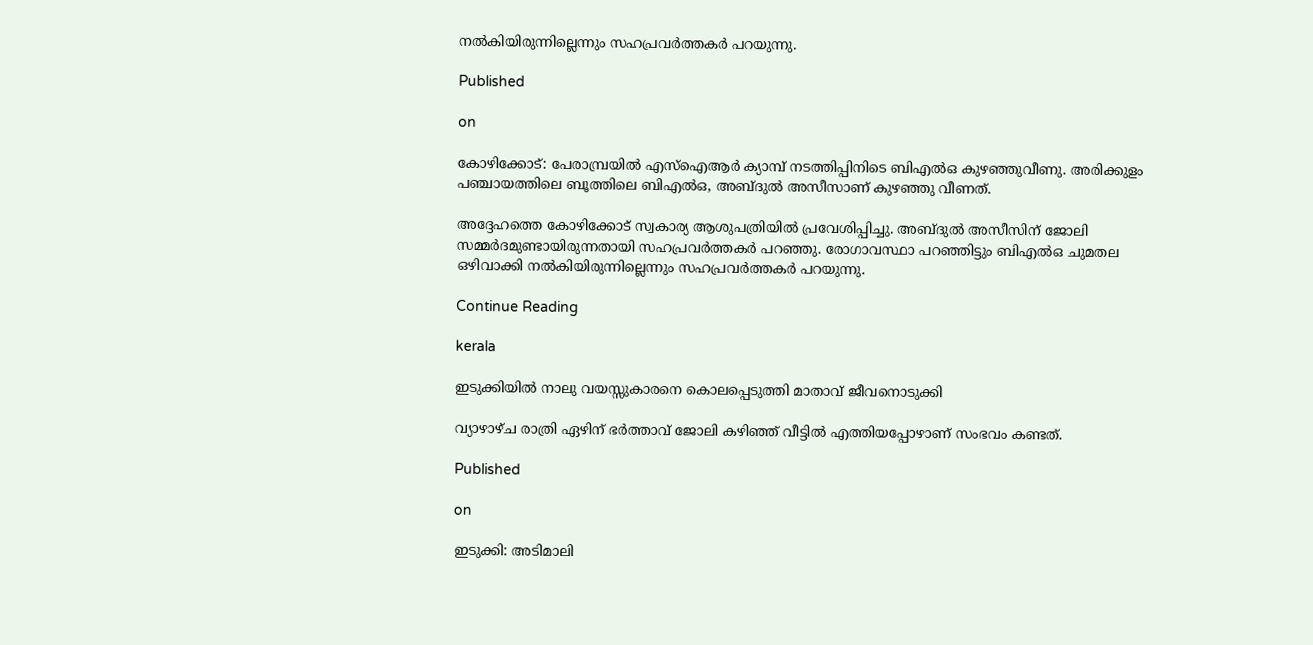നല്‍കിയിരുന്നില്ലെന്നും സഹപ്രവര്‍ത്തകര്‍ പറയുന്നു.

Published

on

കോഴിക്കോട്: പേരാമ്പ്രയില്‍ എസ്‌ഐആര്‍ ക്യാമ്പ് നടത്തിപ്പിനിടെ ബിഎല്‍ഒ കുഴഞ്ഞുവീണു. അരിക്കുളം പഞ്ചായത്തിലെ ബൂത്തിലെ ബിഎല്‍ഒ, അബ്ദുല്‍ അസീസാണ് കുഴഞ്ഞു വീണത്.

അദ്ദേഹത്തെ കോഴിക്കോട് സ്വകാര്യ ആശുപത്രിയില്‍ പ്രവേശിപ്പിച്ചു. അബ്ദുല്‍ അസീസിന് ജോലി സമ്മര്‍ദമുണ്ടായിരുന്നതായി സഹപ്രവര്‍ത്തകര്‍ പറഞ്ഞു. രോഗാവസ്ഥാ പറഞ്ഞിട്ടും ബിഎല്‍ഒ ചുമതല ഒഴിവാക്കി നല്‍കിയിരുന്നില്ലെന്നും സഹപ്രവര്‍ത്തകര്‍ പറയുന്നു.

Continue Reading

kerala

ഇടുക്കിയില്‍ നാലു വയസ്സുകാരനെ കൊലപ്പെടുത്തി മാതാവ് ജീവനൊടുക്കി

വ്യാഴാഴ്ച രാത്രി ഏഴിന് ഭര്‍ത്താവ് ജോലി കഴിഞ്ഞ് വീട്ടില്‍ എത്തിയപ്പോഴാണ് സംഭവം കണ്ടത്.

Published

on

ഇടുക്കി: അടിമാലി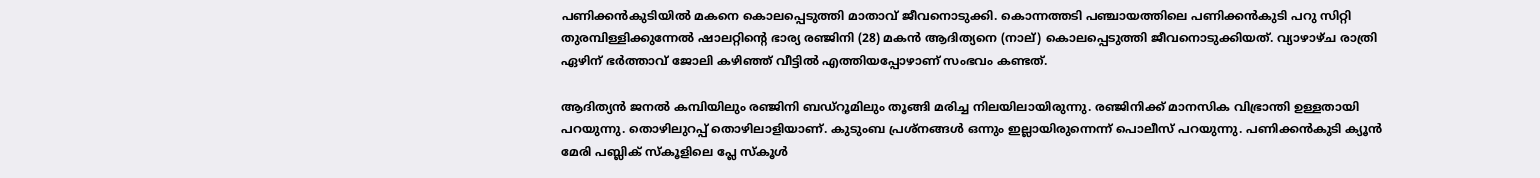പണിക്കന്‍കുടിയില്‍ മകനെ കൊലപ്പെടുത്തി മാതാവ് ജീവനൊടുക്കി. കൊന്നത്തടി പഞ്ചായത്തിലെ പണിക്കന്‍കുടി പറു സിറ്റി തുരമ്പിള്ളിക്കുന്നേല്‍ ഷാലറ്റിന്റെ ഭാര്യ രഞ്ജിനി (28) മകന്‍ ആദിത്യനെ (നാല്) കൊലപ്പെടുത്തി ജീവനൊടുക്കിയത്. വ്യാഴാഴ്ച രാത്രി ഏഴിന് ഭര്‍ത്താവ് ജോലി കഴിഞ്ഞ് വീട്ടില്‍ എത്തിയപ്പോഴാണ് സംഭവം കണ്ടത്.

ആദിത്യന്‍ ജനല്‍ കമ്പിയിലും രഞ്ജിനി ബഡ്‌റൂമിലും തൂങ്ങി മരിച്ച നിലയിലായിരുന്നു. രഞ്ജിനിക്ക് മാനസിക വിഭ്രാന്തി ഉള്ളതായി പറയുന്നു. തൊഴിലുറപ്പ് തൊഴിലാളിയാണ്. കുടുംബ പ്രശ്‌നങ്ങള്‍ ഒന്നും ഇല്ലായിരുന്നെന്ന് പൊലീസ് പറയുന്നു. പണിക്കന്‍കുടി ക്യൂന്‍ മേരി പബ്ലിക് സ്‌കൂളിലെ പ്ലേ സ്‌കൂള്‍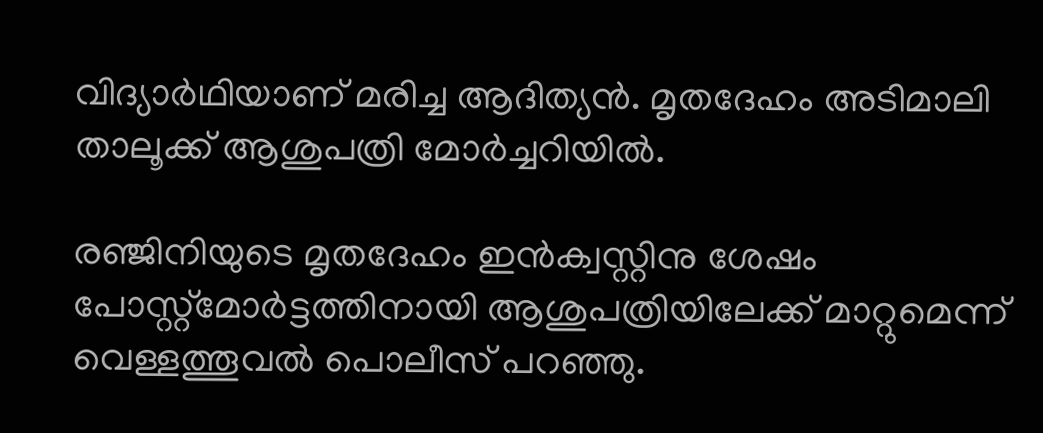വിദ്യാര്‍ഥിയാണ് മരിച്ച ആദിത്യന്‍. മൃതദേഹം അടിമാലി താലൂക്ക് ആശുപത്രി മോര്‍ച്ചറിയില്‍.

രഞ്ജിനിയുടെ മൃതദേഹം ഇന്‍ക്വസ്റ്റിനു ശേഷം പോസ്റ്റ്‌മോര്‍ട്ടത്തിനായി ആശുപത്രിയിലേക്ക് മാറ്റുമെന്ന് വെള്ളത്തൂവല്‍ പൊലീസ് പറഞ്ഞു.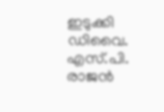ഇടുക്കി ഡിവൈ. എസ്.പി. രാജന്‍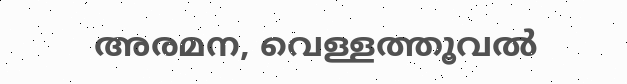അരമന, വെള്ളത്തൂവല്‍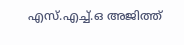എസ്.എച്ച്.ഒ അജിത്ത്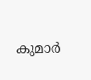കുമാര്‍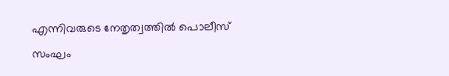എന്നിവരുടെ നേതൃത്വത്തില്‍ പൊലീസ് സംഘം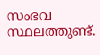സംഭവ സ്ഥലത്തുണ്ട്.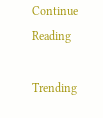Continue Reading

Trending